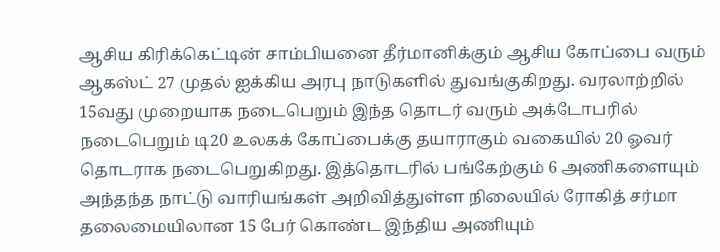ஆசிய கிரிக்கெட்டின் சாம்பியனை தீர்மானிக்கும் ஆசிய கோப்பை வரும் ஆகஸ்ட் 27 முதல் ஐக்கிய அரபு நாடுகளில் துவங்குகிறது. வரலாற்றில் 15வது முறையாக நடைபெறும் இந்த தொடர் வரும் அக்டோபரில் நடைபெறும் டி20 உலகக் கோப்பைக்கு தயாராகும் வகையில் 20 ஓவர் தொடராக நடைபெறுகிறது. இத்தொடரில் பங்கேற்கும் 6 அணிகளையும் அந்தந்த நாட்டு வாரியங்கள் அறிவித்துள்ள நிலையில் ரோகித் சர்மா தலைமையிலான 15 பேர் கொண்ட இந்திய அணியும்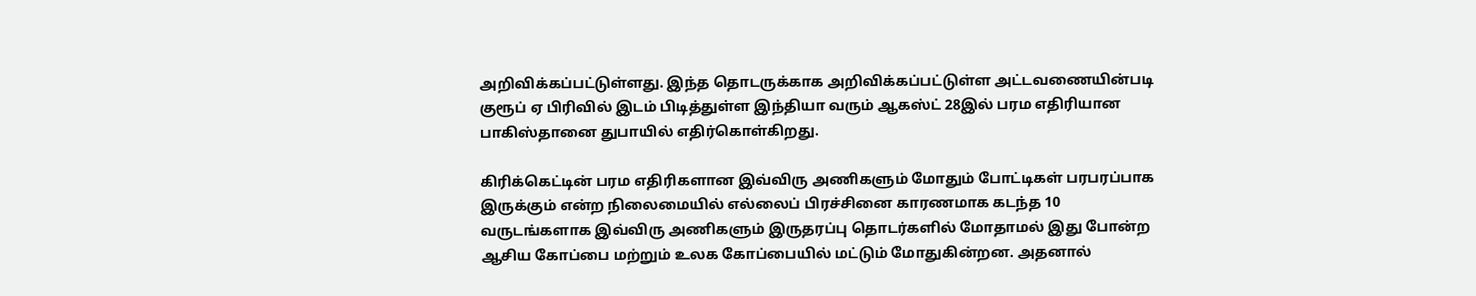அறிவிக்கப்பட்டுள்ளது. இந்த தொடருக்காக அறிவிக்கப்பட்டுள்ள அட்டவணையின்படி குரூப் ஏ பிரிவில் இடம் பிடித்துள்ள இந்தியா வரும் ஆகஸ்ட் 28இல் பரம எதிரியான பாகிஸ்தானை துபாயில் எதிர்கொள்கிறது.

கிரிக்கெட்டின் பரம எதிரிகளான இவ்விரு அணிகளும் மோதும் போட்டிகள் பரபரப்பாக இருக்கும் என்ற நிலைமையில் எல்லைப் பிரச்சினை காரணமாக கடந்த 10 வருடங்களாக இவ்விரு அணிகளும் இருதரப்பு தொடர்களில் மோதாமல் இது போன்ற ஆசிய கோப்பை மற்றும் உலக கோப்பையில் மட்டும் மோதுகின்றன. அதனால்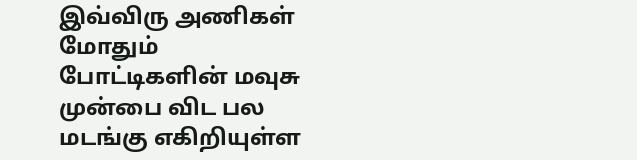இவ்விரு அணிகள் மோதும் போட்டிகளின் மவுசு முன்பை விட பல மடங்கு எகிறியுள்ள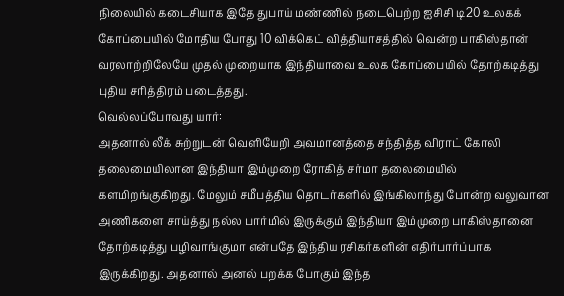நிலையில் கடைசியாக இதே துபாய் மண்ணில் நடைபெற்ற ஐசிசி டி20 உலகக் கோப்பையில் மோதிய போது 10 விக்கெட் வித்தியாசத்தில் வென்ற பாகிஸ்தான் வரலாற்றிலேயே முதல் முறையாக இந்தியாவை உலக கோப்பையில் தோற்கடித்து புதிய சரித்திரம் படைத்தது.
வெல்லப்போவது யார்:
அதனால் லீக் சுற்றுடன் வெளியேறி அவமானத்தை சந்தித்த விராட் கோலி தலைமையிலான இந்தியா இம்முறை ரோகித் சர்மா தலைமையில் களமிறங்குகிறது. மேலும் சமீபத்திய தொடர்களில் இங்கிலாந்து போன்ற வலுவான அணிகளை சாய்த்து நல்ல பார்மில் இருக்கும் இந்தியா இம்முறை பாகிஸ்தானை தோற்கடித்து பழிவாங்குமா என்பதே இந்திய ரசிகர்களின் எதிர்பார்ப்பாக இருக்கிறது. அதனால் அனல் பறக்க போகும் இந்த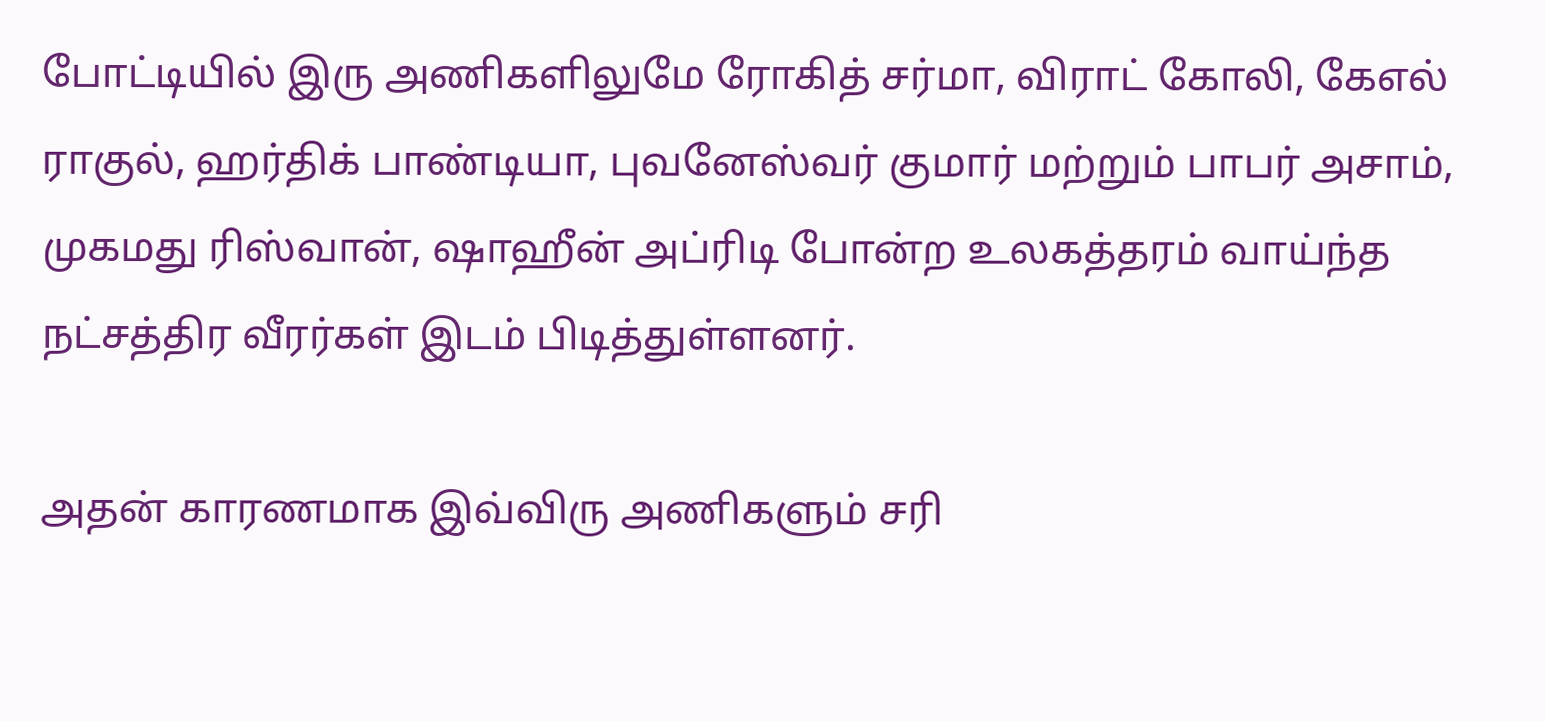போட்டியில் இரு அணிகளிலுமே ரோகித் சர்மா, விராட் கோலி, கேஎல் ராகுல், ஹர்திக் பாண்டியா, புவனேஸ்வர் குமார் மற்றும் பாபர் அசாம், முகமது ரிஸ்வான், ஷாஹீன் அப்ரிடி போன்ற உலகத்தரம் வாய்ந்த நட்சத்திர வீரர்கள் இடம் பிடித்துள்ளனர்.

அதன் காரணமாக இவ்விரு அணிகளும் சரி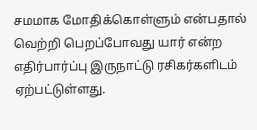சமமாக மோதிக்கொள்ளும் என்பதால் வெற்றி பெறப்போவது யார் என்ற எதிர்பார்ப்பு இருநாட்டு ரசிகர்களிடம் ஏற்பட்டுள்ளது.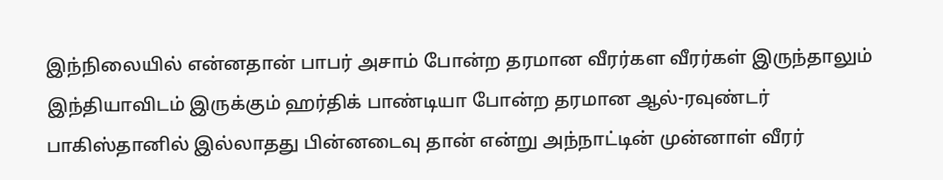இந்நிலையில் என்னதான் பாபர் அசாம் போன்ற தரமான வீரர்கள வீரர்கள் இருந்தாலும் இந்தியாவிடம் இருக்கும் ஹர்திக் பாண்டியா போன்ற தரமான ஆல்-ரவுண்டர் பாகிஸ்தானில் இல்லாதது பின்னடைவு தான் என்று அந்நாட்டின் முன்னாள் வீரர்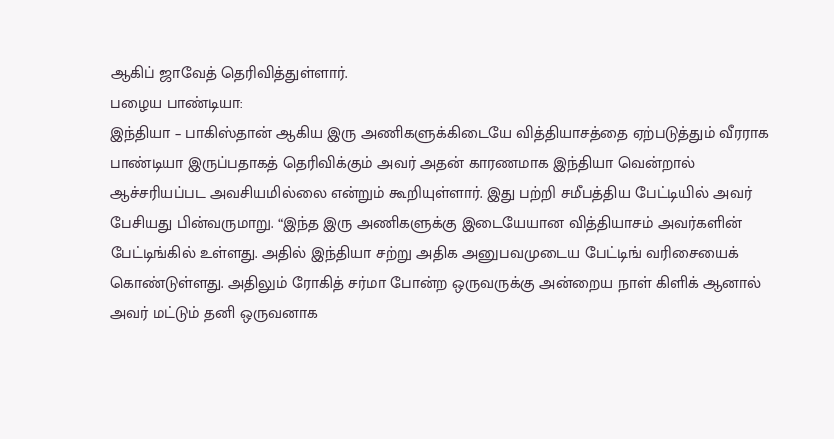ஆகிப் ஜாவேத் தெரிவித்துள்ளார்.
பழைய பாண்டியா:
இந்தியா – பாகிஸ்தான் ஆகிய இரு அணிகளுக்கிடையே வித்தியாசத்தை ஏற்படுத்தும் வீரராக பாண்டியா இருப்பதாகத் தெரிவிக்கும் அவர் அதன் காரணமாக இந்தியா வென்றால் ஆச்சரியப்பட அவசியமில்லை என்றும் கூறியுள்ளார். இது பற்றி சமீபத்திய பேட்டியில் அவர் பேசியது பின்வருமாறு. “இந்த இரு அணிகளுக்கு இடையேயான வித்தியாசம் அவர்களின் பேட்டிங்கில் உள்ளது. அதில் இந்தியா சற்று அதிக அனுபவமுடைய பேட்டிங் வரிசையைக் கொண்டுள்ளது. அதிலும் ரோகித் சர்மா போன்ற ஒருவருக்கு அன்றைய நாள் கிளிக் ஆனால் அவர் மட்டும் தனி ஒருவனாக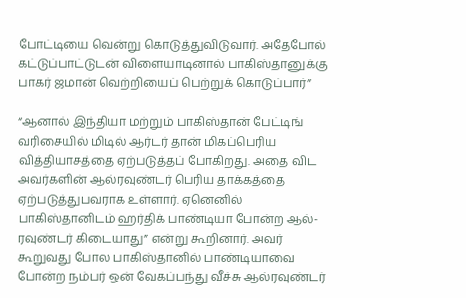போட்டியை வென்று கொடுத்துவிடுவார். அதேபோல் கட்டுப்பாட்டுடன் விளையாடினால் பாகிஸ்தானுக்கு பாகர் ஜமான் வெற்றியைப் பெற்றுக் கொடுப்பார்”

“ஆனால் இந்தியா மற்றும் பாகிஸ்தான் பேட்டிங் வரிசையில் மிடில் ஆர்டர் தான் மிகப்பெரிய வித்தியாசத்தை ஏற்படுத்தப் போகிறது. அதை விட அவர்களின் ஆல்ரவுண்டர் பெரிய தாக்கத்தை ஏற்படுத்துபவராக உள்ளார். ஏனெனில் பாகிஸ்தானிடம் ஹர்திக் பாண்டியா போன்ற ஆல்-ரவுண்டர் கிடையாது” என்று கூறினார். அவர் கூறுவது போல பாகிஸ்தானில் பாண்டியாவை போன்ற நம்பர் ஒன் வேகப்பந்து வீச்சு ஆல்ரவுண்டர்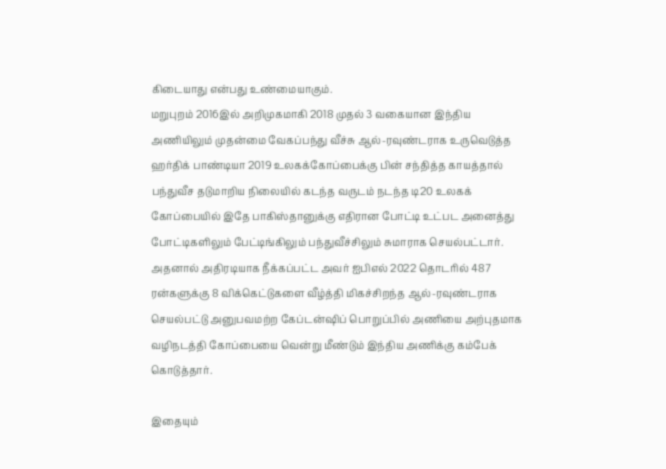கிடையாது என்பது உண்மையாகும்.
மறுபுறம் 2016இல் அறிமுகமாகி 2018 முதல் 3 வகையான இந்திய அணியிலும் முதன்மை வேகப்பந்து வீச்சு ஆல்-ரவுண்டராக உருவெடுத்த ஹர்திக் பாண்டியா 2019 உலகக்கோப்பைக்கு பின் சந்தித்த காயத்தால் பந்துவீச தடுமாறிய நிலையில் கடந்த வருடம் நடந்த டி20 உலகக் கோப்பையில் இதே பாகிஸ்தானுக்கு எதிரான போட்டி உட்பட அனைத்து போட்டிகளிலும் பேட்டிங்கிலும் பந்துவீச்சிலும் சுமாராக செயல்பட்டார். அதனால் அதிரடியாக நீக்கப்பட்ட அவர் ஐபிஎல் 2022 தொடரில் 487 ரன்களுக்கு 8 விக்கெட்டுகளை வீழ்த்தி மிகச்சிறந்த ஆல்-ரவுண்டராக செயல்பட்டு அனுபவமற்ற கேப்டன்ஷிப் பொறுப்பில் அணியை அற்புதமாக வழிநடத்தி கோப்பையை வென்று மீண்டும் இந்திய அணிக்கு கம்பேக் கொடுத்தார்.

இதையும்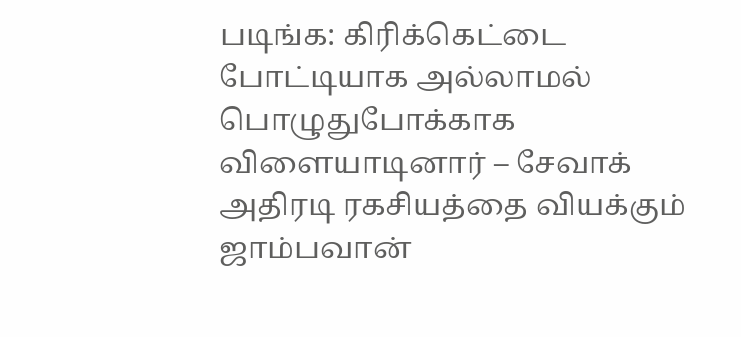படிங்க: கிரிக்கெட்டை போட்டியாக அல்லாமல் பொழுதுபோக்காக விளையாடினார் – சேவாக் அதிரடி ரகசியத்தை வியக்கும் ஜாம்பவான்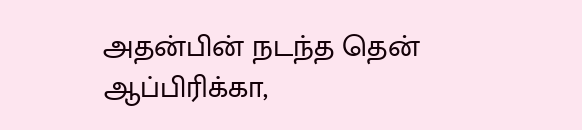அதன்பின் நடந்த தென் ஆப்பிரிக்கா,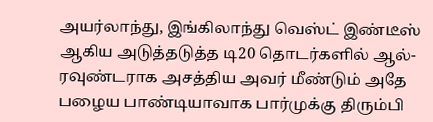அயர்லாந்து, இங்கிலாந்து வெஸ்ட் இண்டீஸ் ஆகிய அடுத்தடுத்த டி20 தொடர்களில் ஆல்-ரவுண்டராக அசத்திய அவர் மீண்டும் அதே பழைய பாண்டியாவாக பார்முக்கு திரும்பி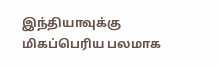இந்தியாவுக்கு மிகப்பெரிய பலமாக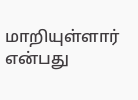மாறியுள்ளார் என்பது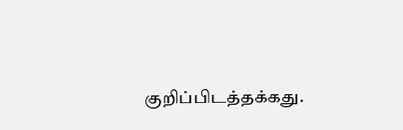குறிப்பிடத்தக்கது.